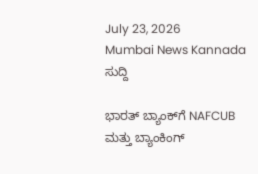July 23, 2026
Mumbai News Kannada
ಸುದ್ದಿ

ಭಾರತ್ ಬ್ಯಾಂಕ್‌ಗೆ NAFCUB ಮತ್ತು ಬ್ಯಾಂಕಿಂಗ್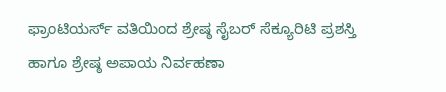ಫ್ರಾಂಟಿಯರ್ಸ್ ವತಿಯಿಂದ ಶ್ರೇಷ್ಠ ಸೈಬರ್‌ ಸೆಕ್ಯೂರಿಟಿ ಪ್ರಶಸ್ತಿ ಹಾಗೂ ಶ್ರೇಷ್ಠ ಅಪಾಯ ನಿರ್ವಹಣಾ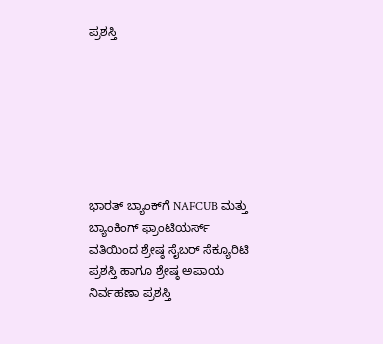ಪ್ರಶಸ್ತಿ







ಭಾರತ್ ಬ್ಯಾಂಕ್‌ಗೆ NAFCUB ಮತ್ತು ಬ್ಯಾಂಕಿಂಗ್ ಫ್ರಾಂಟಿಯರ್ಸ್ ವತಿಯಿಂದ ಶ್ರೇಷ್ಠ ಸೈಬರ್‌ ಸೆಕ್ಯೂರಿಟಿ ಪ್ರಶಸ್ತಿ ಹಾಗೂ ಶ್ರೇಷ್ಠ ಅಪಾಯ ನಿರ್ವಹಣಾ ಪ್ರಶಸ್ತಿ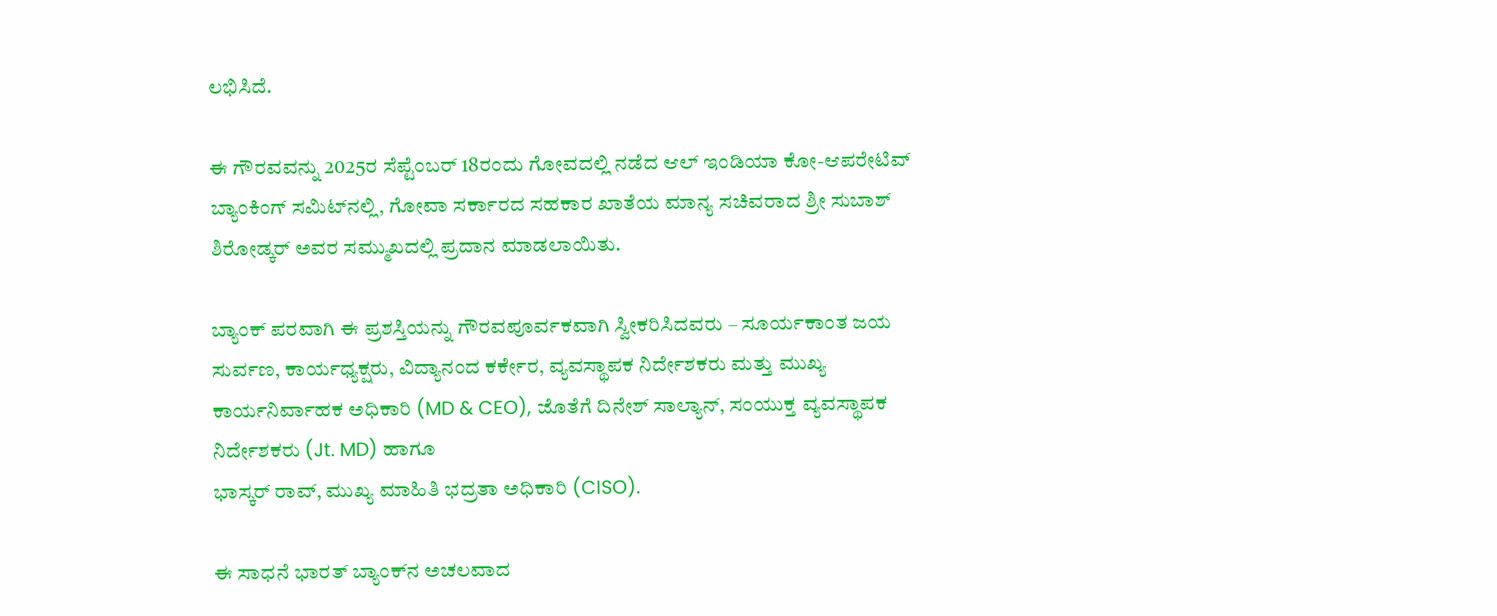ಲಭಿಸಿದೆ.

ಈ ಗೌರವವನ್ನು 2025ರ ಸೆಪ್ಟೆಂಬರ್ 18ರಂದು ಗೋವದಲ್ಲಿ ನಡೆದ ಆಲ್ ಇಂಡಿಯಾ ಕೋ-ಆಪರೇಟಿವ್ ಬ್ಯಾಂಕಿಂಗ್ ಸಮಿಟ್‍ನಲ್ಲಿ, ಗೋವಾ ಸರ್ಕಾರದ ಸಹಕಾರ ಖಾತೆಯ ಮಾನ್ಯ ಸಚಿವರಾದ ಶ್ರೀ ಸುಬಾಶ್ ಶಿರೋಡ್ಕರ್ ಅವರ ಸಮ್ಮುಖದಲ್ಲಿ ಪ್ರದಾನ ಮಾಡಲಾಯಿತು.

ಬ್ಯಾಂಕ್ ಪರವಾಗಿ ಈ ಪ್ರಶಸ್ತಿಯನ್ನು ಗೌರವಪೂರ್ವಕವಾಗಿ ಸ್ವೀಕರಿಸಿದವರು – ಸೂರ್ಯಕಾಂತ ಜಯ ಸುರ್ವಣ, ಕಾರ್ಯಧ್ಯಕ್ಷರು, ವಿದ್ಯಾನಂದ ಕರ್ಕೇರ, ವ್ಯವಸ್ಥಾಪಕ ನಿರ್ದೇಶಕರು ಮತ್ತು ಮುಖ್ಯ ಕಾರ್ಯನಿರ್ವಾಹಕ ಅಧಿಕಾರಿ (MD & CEO), ಜೊತೆಗೆ ದಿನೇಶ್ ಸಾಲ್ಯಾನ್, ಸಂಯುಕ್ತ ವ್ಯವಸ್ಥಾಪಕ ನಿರ್ದೇಶಕರು (Jt. MD) ಹಾಗೂ
ಭಾಸ್ಕರ್ ರಾವ್, ಮುಖ್ಯ ಮಾಹಿತಿ ಭದ್ರತಾ ಅಧಿಕಾರಿ (CISO).

ಈ ಸಾಧನೆ ಭಾರತ್ ಬ್ಯಾಂಕ್‌ನ ಅಚಲವಾದ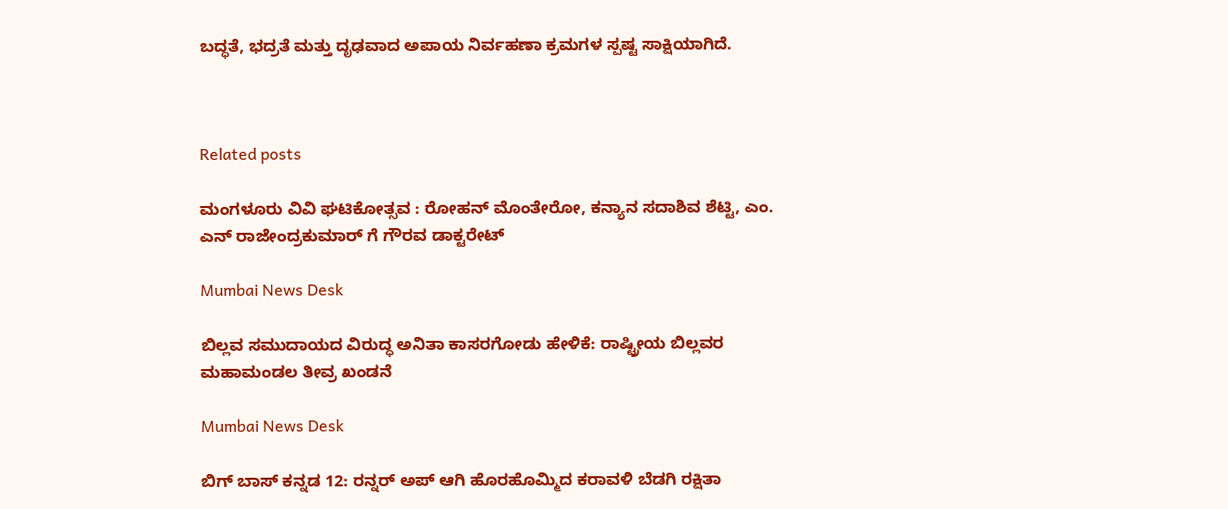ಬದ್ಧತೆ, ಭದ್ರತೆ ಮತ್ತು ದೃಢವಾದ ಅಪಾಯ ನಿರ್ವಹಣಾ ಕ್ರಮಗಳ ಸ್ಪಷ್ಟ ಸಾಕ್ಷಿಯಾಗಿದೆ.



Related posts

ಮಂಗಳೂರು ವಿವಿ ಘಟಿಕೋತ್ಸವ : ರೋಹನ್ ಮೊಂತೇರೋ, ಕನ್ಯಾನ ಸದಾಶಿವ ಶೆಟ್ಟಿ, ಎಂ. ಎನ್ ರಾಜೇಂದ್ರಕುಮಾರ್ ಗೆ ಗೌರವ ಡಾಕ್ಟರೇಟ್

Mumbai News Desk

ಬಿಲ್ಲವ ಸಮುದಾಯದ ವಿರುದ್ಧ ಅನಿತಾ ಕಾಸರಗೋಡು ಹೇಳಿಕೆ: ರಾಷ್ಟ್ರೀಯ ಬಿಲ್ಲವರ ಮಹಾಮಂಡಲ ತೀವ್ರ ಖಂಡನೆ

Mumbai News Desk

ಬಿಗ್ ಬಾಸ್ ಕನ್ನಡ 12: ರನ್ನರ್ ಅಪ್ ಆಗಿ ಹೊರಹೊಮ್ಮಿದ ಕರಾವಳಿ ಬೆಡಗಿ ರಕ್ಷಿತಾ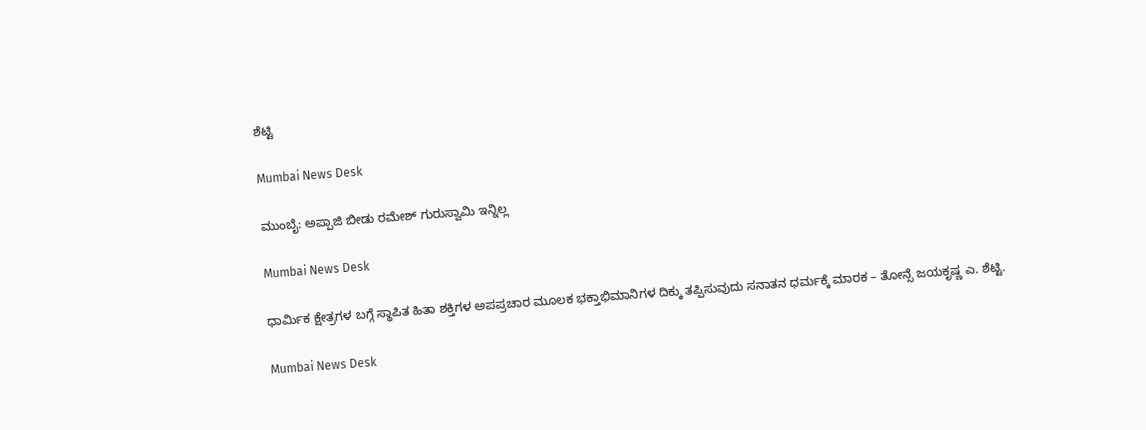ಶೆಟ್ಟಿ

Mumbai News Desk

ಮುಂಬೈ: ಅಪ್ಪಾಜಿ ಬೀಡು ರಮೇಶ್ ಗುರುಸ್ವಾಮಿ ಇನ್ನಿಲ್ಲ

Mumbai News Desk

ಧಾರ್ಮಿಕ ಕ್ಷೇತ್ರಗಳ ಬಗ್ಗೆ ಸ್ಥಾಪಿತ ಹಿತಾ ಶಕ್ತಿಗಳ ಅಪಪ್ರಚಾರ ಮೂಲಕ ಭಕ್ತಾಭಿಮಾನಿಗಳ ದಿಕ್ಕು ತಪ್ಪಿಸುವುದು ಸನಾತನ ಧರ್ಮಕ್ಕೆ ಮಾರಕ – ತೋನ್ಸೆ ಜಯಕೃಷ್ಣ ಎ. ಶೆಟ್ಟಿ.

Mumbai News Desk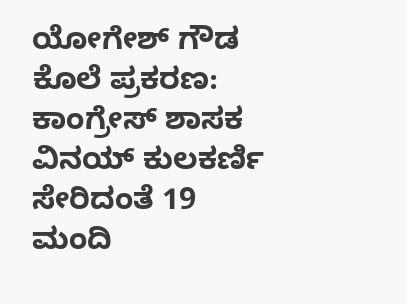ಯೋಗೇಶ್ ಗೌಡ ಕೊಲೆ ಪ್ರಕರಣ: ಕಾಂಗ್ರೇಸ್ ಶಾಸಕ ವಿನಯ್ ಕುಲಕರ್ಣಿ ಸೇರಿದಂತೆ 19 ಮಂದಿ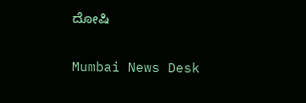ದೋಷಿ

Mumbai News Desk